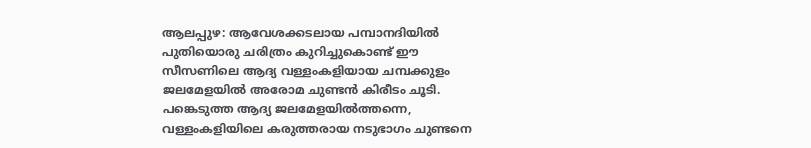ആലപ്പുഴ: ആവേശക്കടലായ പമ്പാനദിയിൽ പുതിയൊരു ചരിത്രം കുറിച്ചുകൊണ്ട് ഈ സീസണിലെ ആദ്യ വള്ളംകളിയായ ചമ്പക്കുളം ജലമേളയിൽ അരോമ ചുണ്ടൻ കിരീടം ചൂടി. പങ്കെടുത്ത ആദ്യ ജലമേളയിൽത്തന്നെ, വള്ളംകളിയിലെ കരുത്തരായ നടുഭാഗം ചുണ്ടനെ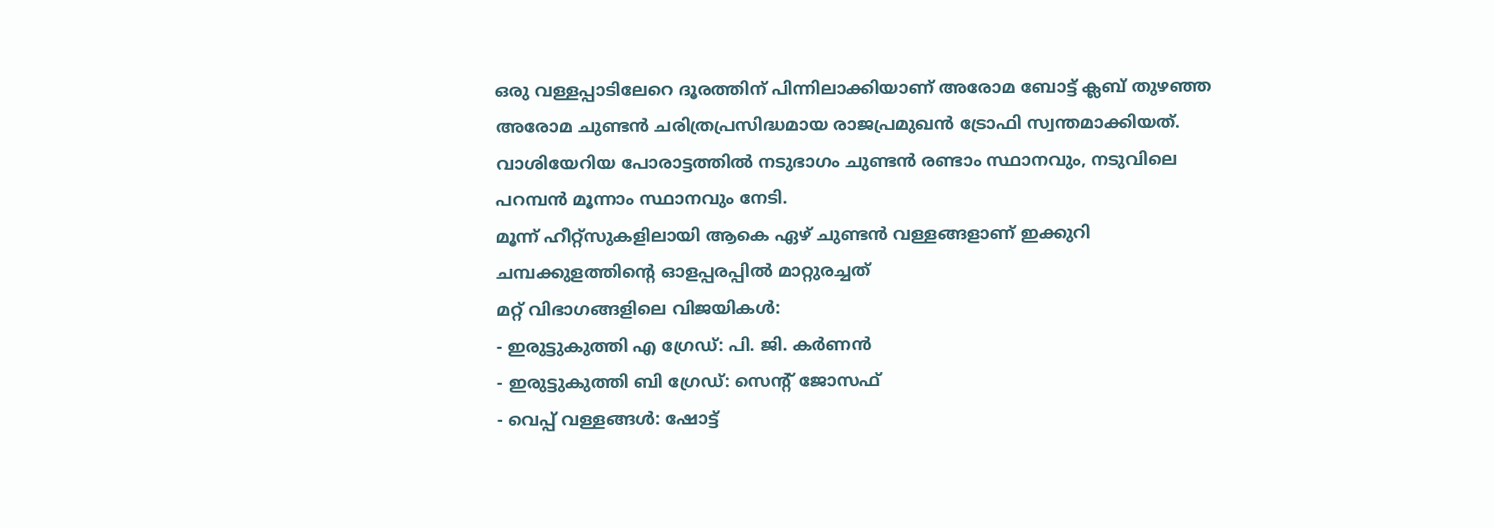ഒരു വള്ളപ്പാടിലേറെ ദൂരത്തിന് പിന്നിലാക്കിയാണ് അരോമ ബോട്ട് ക്ലബ് തുഴഞ്ഞ അരോമ ചുണ്ടൻ ചരിത്രപ്രസിദ്ധമായ രാജപ്രമുഖൻ ട്രോഫി സ്വന്തമാക്കിയത്. വാശിയേറിയ പോരാട്ടത്തിൽ നടുഭാഗം ചുണ്ടൻ രണ്ടാം സ്ഥാനവും, നടുവിലെ പറമ്പൻ മൂന്നാം സ്ഥാനവും നേടി.
മൂന്ന് ഹീറ്റ്സുകളിലായി ആകെ ഏഴ് ചുണ്ടൻ വള്ളങ്ങളാണ് ഇക്കുറി ചമ്പക്കുളത്തിന്റെ ഓളപ്പരപ്പിൽ മാറ്റുരച്ചത്
മറ്റ് വിഭാഗങ്ങളിലെ വിജയികൾ:
- ഇരുട്ടുകുത്തി എ ഗ്രേഡ്: പി. ജി. കർണൻ
- ഇരുട്ടുകുത്തി ബി ഗ്രേഡ്: സെന്റ് ജോസഫ്
- വെപ്പ് വള്ളങ്ങൾ: ഷോട്ട്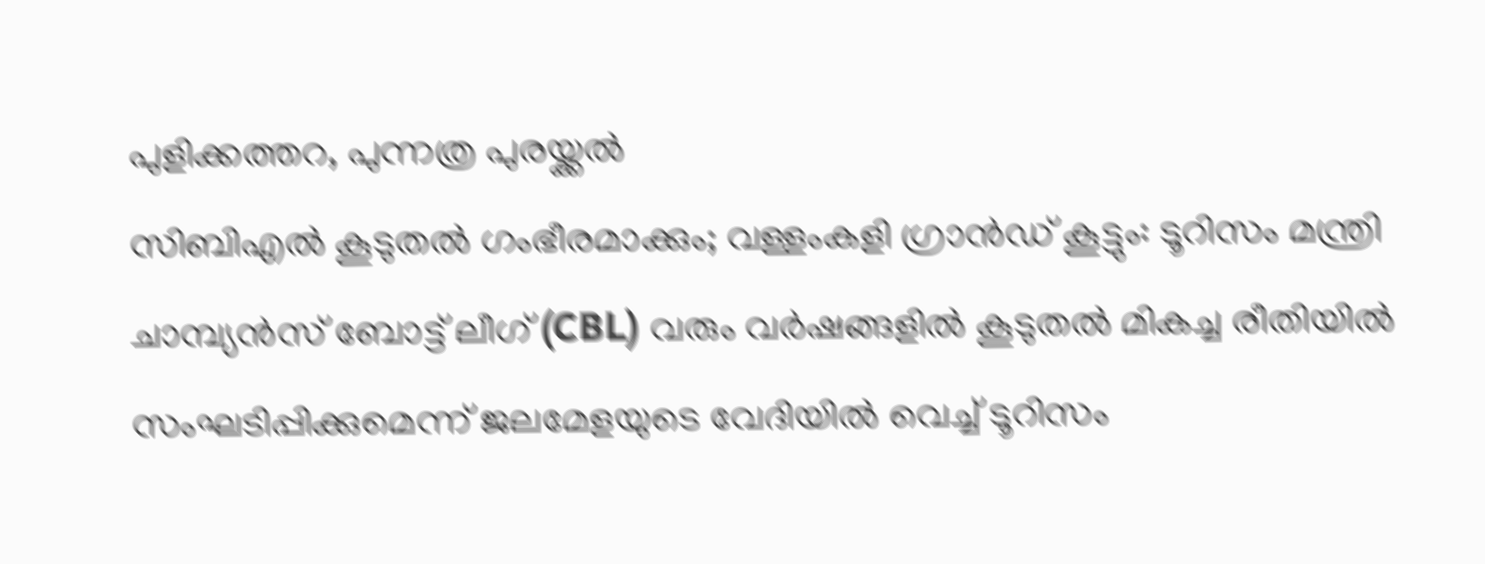പുളിക്കത്തറ, പുന്നത്ര പുരയ്ക്കൽ
സിബിഎൽ കൂടുതൽ ഗംഭീരമാക്കും; വള്ളംകളി ഗ്രാൻഡ് കൂട്ടും: ടൂറിസം മന്ത്രി
ചാമ്പ്യൻസ് ബോട്ട് ലീഗ് (CBL) വരും വർഷങ്ങളിൽ കൂടുതൽ മികച്ച രീതിയിൽ സംഘടിപ്പിക്കുമെന്ന് ജലമേളയുടെ വേദിയിൽ വെച്ച് ടൂറിസം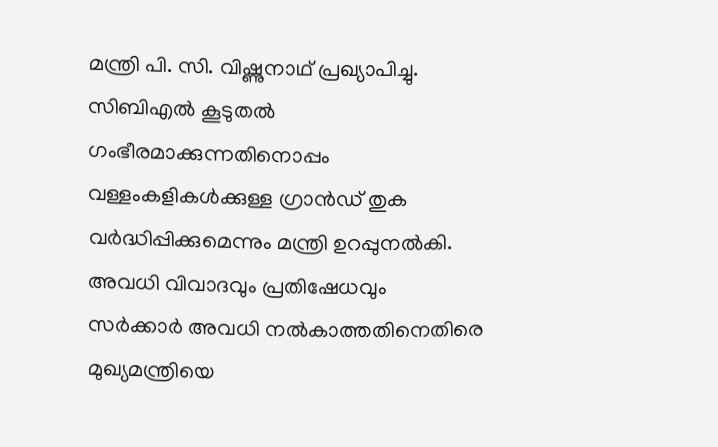മന്ത്രി പി. സി. വിഷ്ണുനാഥ് പ്രഖ്യാപിച്ചു. സിബിഎൽ കൂടുതൽ ഗംഭീരമാക്കുന്നതിനൊപ്പം വള്ളംകളികൾക്കുള്ള ഗ്രാൻഡ് തുക വർദ്ധിപ്പിക്കുമെന്നും മന്ത്രി ഉറപ്പുനൽകി.
അവധി വിവാദവും പ്രതിഷേധവും
സർക്കാർ അവധി നൽകാത്തതിനെതിരെ മുഖ്യമന്ത്രിയെ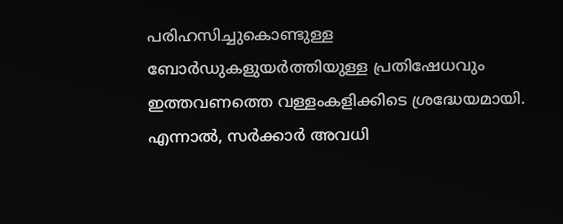പരിഹസിച്ചുകൊണ്ടുള്ള ബോർഡുകളുയർത്തിയുള്ള പ്രതിഷേധവും ഇത്തവണത്തെ വള്ളംകളിക്കിടെ ശ്രദ്ധേയമായി. എന്നാൽ, സർക്കാർ അവധി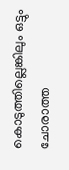കൊടുത്തില്ലെങ്കിലും ഒട്ടും ചോരാത്ത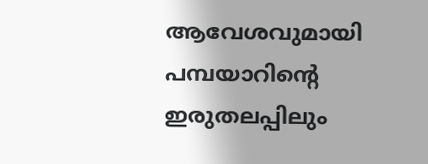ആവേശവുമായി പമ്പയാറിന്റെ ഇരുതലപ്പിലും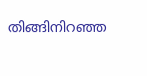തിങ്ങിനിറഞ്ഞ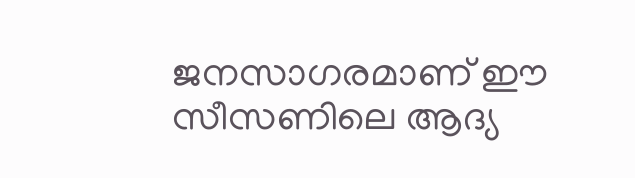ജനസാഗരമാണ് ഈ സീസണിലെ ആദ്യ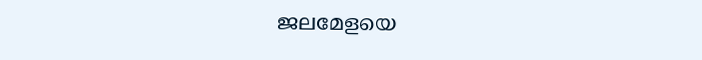ജലമേളയെ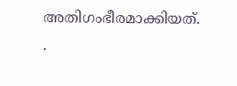അതിഗംഭീരമാക്കിയത്.
.